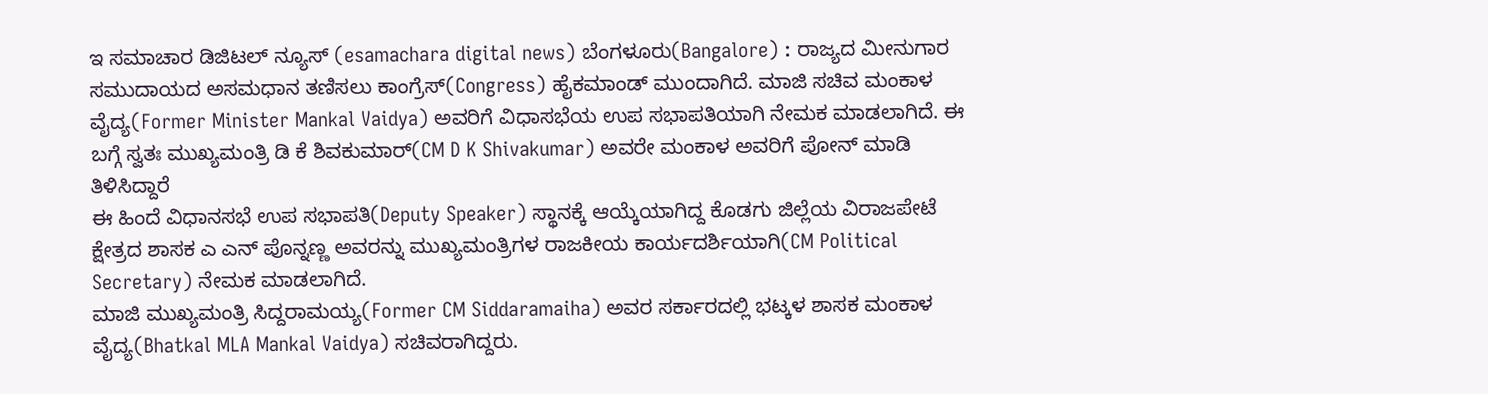ಇ ಸಮಾಚಾರ ಡಿಜಿಟಲ್ ನ್ಯೂಸ್ (esamachara digital news) ಬೆಂಗಳೂರು(Bangalore) : ರಾಜ್ಯದ ಮೀನುಗಾರ ಸಮುದಾಯದ ಅಸಮಧಾನ ತಣಿಸಲು ಕಾಂಗ್ರೆಸ್(Congress) ಹೈಕಮಾಂಡ್ ಮುಂದಾಗಿದೆ. ಮಾಜಿ ಸಚಿವ ಮಂಕಾಳ ವೈದ್ಯ(Former Minister Mankal Vaidya) ಅವರಿಗೆ ವಿಧಾಸಭೆಯ ಉಪ ಸಭಾಪತಿಯಾಗಿ ನೇಮಕ ಮಾಡಲಾಗಿದೆ. ಈ ಬಗ್ಗೆ ಸ್ವತಃ ಮುಖ್ಯಮಂತ್ರಿ ಡಿ ಕೆ ಶಿವಕುಮಾರ್(CM D K Shivakumar) ಅವರೇ ಮಂಕಾಳ ಅವರಿಗೆ ಪೋನ್ ಮಾಡಿ ತಿಳಿಸಿದ್ದಾರೆ
ಈ ಹಿಂದೆ ವಿಧಾನಸಭೆ ಉಪ ಸಭಾಪತಿ(Deputy Speaker) ಸ್ಥಾನಕ್ಕೆ ಆಯ್ಕೆಯಾಗಿದ್ದ ಕೊಡಗು ಜಿಲ್ಲೆಯ ವಿರಾಜಪೇಟೆ ಕ್ಷೇತ್ರದ ಶಾಸಕ ಎ ಎನ್ ಪೊನ್ನಣ್ಣ ಅವರನ್ನು ಮುಖ್ಯಮಂತ್ರಿಗಳ ರಾಜಕೀಯ ಕಾರ್ಯದರ್ಶಿಯಾಗಿ(CM Political Secretary) ನೇಮಕ ಮಾಡಲಾಗಿದೆ.
ಮಾಜಿ ಮುಖ್ಯಮಂತ್ರಿ ಸಿದ್ದರಾಮಯ್ಯ(Former CM Siddaramaiha) ಅವರ ಸರ್ಕಾರದಲ್ಲಿ ಭಟ್ಕಳ ಶಾಸಕ ಮಂಕಾಳ ವೈದ್ಯ(Bhatkal MLA Mankal Vaidya) ಸಚಿವರಾಗಿದ್ದರು.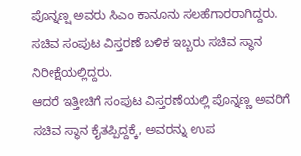ಪೊನ್ನಣ್ಷ ಅವರು ಸಿಎಂ ಕಾನೂನು ಸಲಹೆಗಾರರಾಗಿದ್ದರು. ಸಚಿವ ಸಂಪುಟ ವಿಸ್ತರಣೆ ಬಳಿಕ ಇಬ್ಬರು ಸಚಿವ ಸ್ಥಾನ ನಿರೀಕ್ಷೆಯಲ್ಲಿದ್ದರು.
ಆದರೆ ಇತ್ತೀಚಿಗೆ ಸಂಪುಟ ವಿಸ್ತರಣೆಯಲ್ಲಿ ಪೊನ್ನಣ್ಣ ಅವರಿಗೆ ಸಚಿವ ಸ್ಥಾನ ಕೈತಪ್ಪಿದ್ದಕ್ಕೆ, ಅವರನ್ನು ಉಪ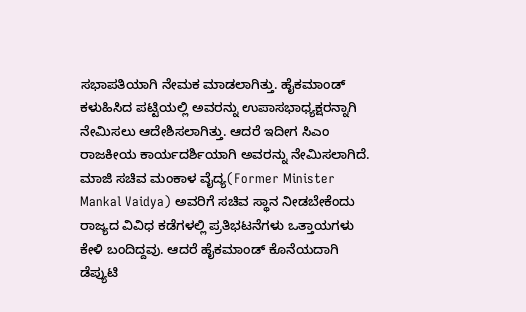ಸಭಾಪತಿಯಾಗಿ ನೇಮಕ ಮಾಡಲಾಗಿತ್ತು. ಹೈಕಮಾಂಡ್ ಕಳುಹಿಸಿದ ಪಟ್ಟಿಯಲ್ಲಿ ಅವರನ್ನು ಉಪಾಸಭಾಧ್ಯಕ್ಷರನ್ನಾಗಿ ನೇಮಿಸಲು ಆದೇಶಿಸಲಾಗಿತ್ತು. ಆದರೆ ಇದೀಗ ಸಿಎಂ ರಾಜಕೀಯ ಕಾರ್ಯದರ್ಶಿಯಾಗಿ ಅವರನ್ನು ನೇಮಿಸಲಾಗಿದೆ.
ಮಾಜಿ ಸಚಿವ ಮಂಕಾಳ ವೈದ್ಯ(Former Minister Mankal Vaidya) ಅವರಿಗೆ ಸಚಿವ ಸ್ಥಾನ ನೀಡಬೇಕೆಂದು ರಾಜ್ಯದ ವಿವಿಧ ಕಡೆಗಳಲ್ಲಿ ಪ್ರತಿಭಟನೆಗಳು ಒತ್ತಾಯಗಳು ಕೇಳಿ ಬಂದಿದ್ದವು. ಆದರೆ ಹೈಕಮಾಂಡ್ ಕೊನೆಯದಾಗಿ ಡೆಪ್ಯುಟಿ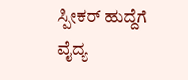ಸ್ಪೀಕರ್ ಹುದ್ದೆಗೆ ವೈದ್ಯ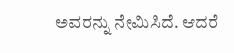ಅವರನ್ನು ನೇಮಿಸಿದೆ. ಆದರೆ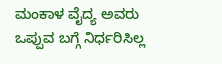ಮಂಕಾಳ ವೈದ್ಯ ಅವರು ಒಪ್ಪುವ ಬಗ್ಗೆ ನಿರ್ಧರಿಸಿಲ್ಲ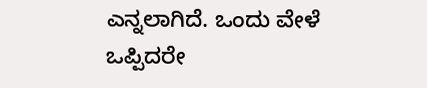ಎನ್ನಲಾಗಿದೆ. ಒಂದು ವೇಳೆ ಒಪ್ಪಿದರೇ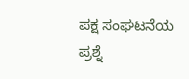ಪಕ್ಷ ಸಂಘಟನೆಯ ಪ್ರಶ್ನೆ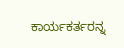ಕಾರ್ಯಕರ್ತರನ್ನ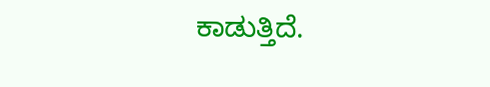ಕಾಡುತ್ತಿದೆ.